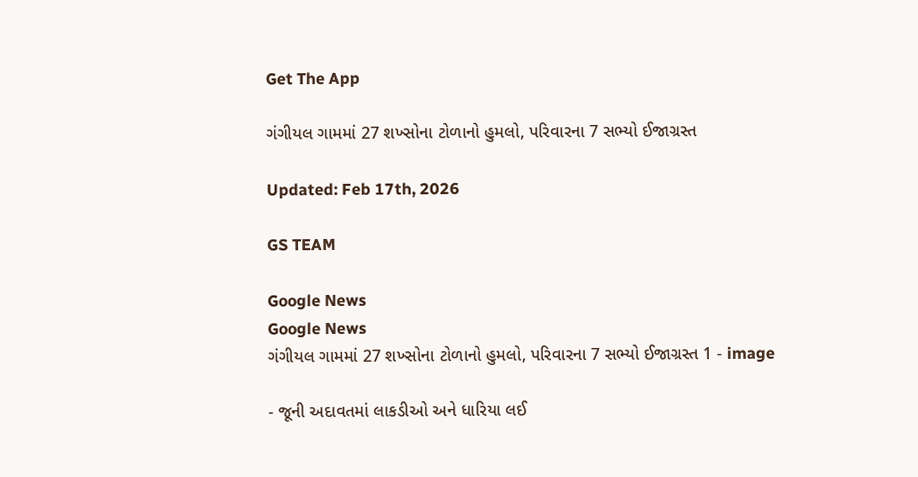Get The App

ગંગીયલ ગામમાં 27 શખ્સોના ટોળાનો હુમલો, પરિવારના 7 સભ્યો ઈજાગ્રસ્ત

Updated: Feb 17th, 2026

GS TEAM

Google News
Google News
ગંગીયલ ગામમાં 27 શખ્સોના ટોળાનો હુમલો, પરિવારના 7 સભ્યો ઈજાગ્રસ્ત 1 - image

- જૂની અદાવતમાં લાકડીઓ અને ધારિયા લઈ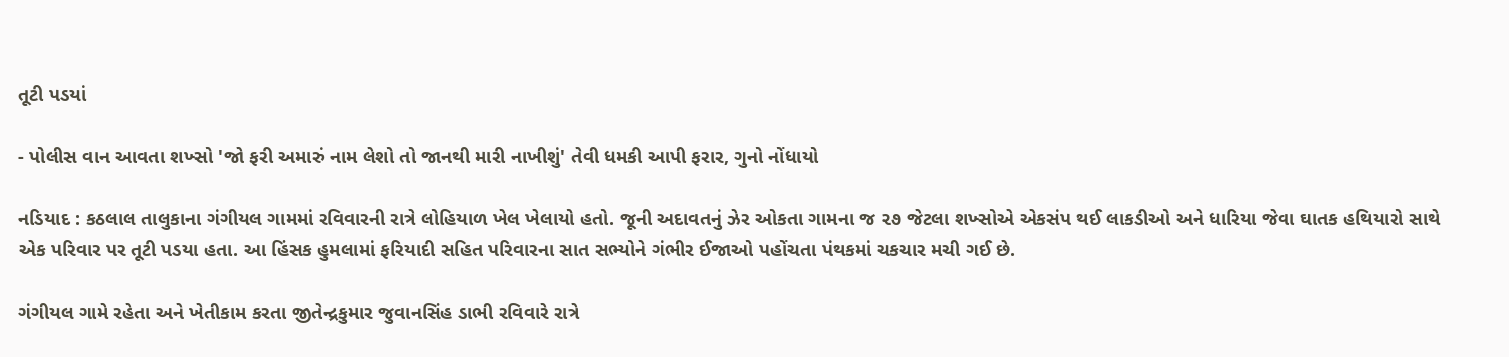તૂટી પડયાં

- પોલીસ વાન આવતા શખ્સો 'જો ફરી અમારું નામ લેશો તો જાનથી મારી નાખીશું' તેવી ધમકી આપી ફરાર, ગુનો નોંધાયો

નડિયાદ : કઠલાલ તાલુકાના ગંગીયલ ગામમાં રવિવારની રાત્રે લોહિયાળ ખેલ ખેલાયો હતો. જૂની અદાવતનું ઝેર ઓકતા ગામના જ ૨૭ જેટલા શખ્સોએ એકસંપ થઈ લાકડીઓ અને ધારિયા જેવા ઘાતક હથિયારો સાથે એક પરિવાર પર તૂટી પડયા હતા. આ હિંસક હુમલામાં ફરિયાદી સહિત પરિવારના સાત સભ્યોને ગંભીર ઈજાઓ પહોંચતા પંથકમાં ચકચાર મચી ગઈ છે.

ગંગીયલ ગામે રહેતા અને ખેતીકામ કરતા જીતેન્દ્રકુમાર જુવાનસિંહ ડાભી રવિવારે રાત્રે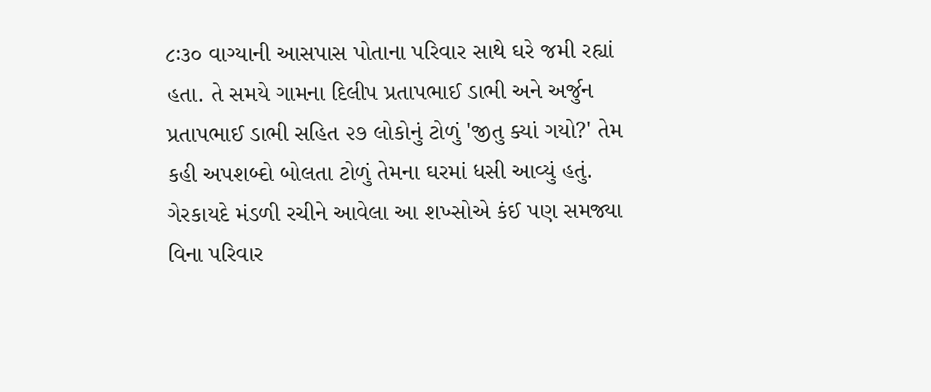૮ઃ૩૦ વાગ્યાની આસપાસ પોતાના પરિવાર સાથે ઘરે જમી રહ્યાં હતા. તે સમયે ગામના દિલીપ પ્રતાપભાઈ ડાભી અને અર્જુન પ્રતાપભાઈ ડાભી સહિત ૨૭ લોકોનું ટોળું 'જીતુ ક્યાં ગયો?' તેમ કહી અપશબ્દો બોલતા ટોળું તેમના ઘરમાં ધસી આવ્યું હતું. ગેરકાયદે મંડળી રચીને આવેલા આ શખ્સોએ કંઈ પણ સમજ્યા વિના પરિવાર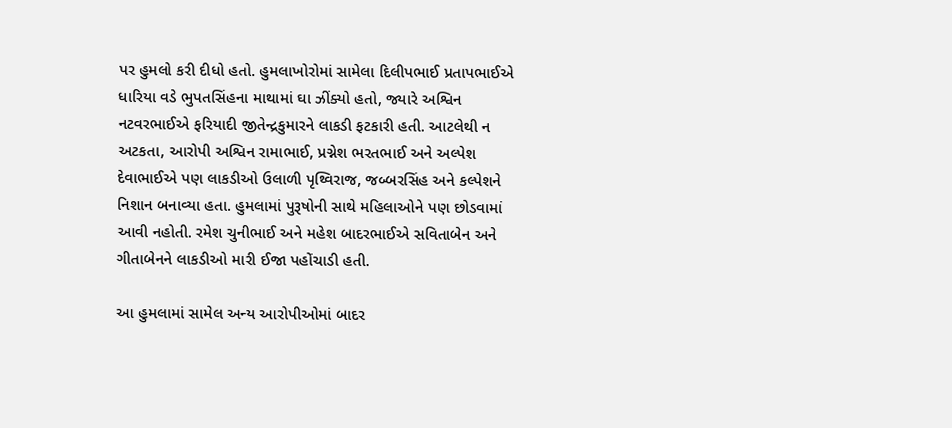પર હુમલો કરી દીધો હતો. હુમલાખોરોમાં સામેલા દિલીપભાઈ પ્રતાપભાઈએ ધારિયા વડે ભુપતસિંહના માથામાં ઘા ઝીંક્યો હતો, જ્યારે અશ્વિન નટવરભાઈએ ફરિયાદી જીતેન્દ્રકુમારને લાકડી ફટકારી હતી. આટલેથી ન અટકતા, આરોપી અશ્વિન રામાભાઈ, પ્રગ્નેશ ભરતભાઈ અને અલ્પેશ દેવાભાઈએ પણ લાકડીઓ ઉલાળી પૃથ્વિરાજ, જબ્બરસિંહ અને કલ્પેશને નિશાન બનાવ્યા હતા. હુમલામાં પુરૂષોની સાથે મહિલાઓને પણ છોડવામાં આવી નહોતી. રમેશ ચુનીભાઈ અને મહેશ બાદરભાઈએ સવિતાબેન અને ગીતાબેનને લાકડીઓ મારી ઈજા પહોંચાડી હતી.

આ હુમલામાં સામેલ અન્ય આરોપીઓમાં બાદર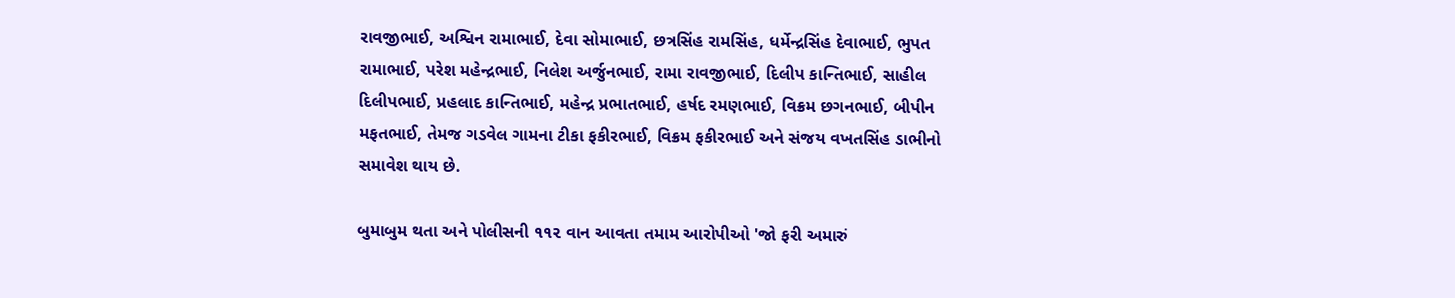રાવજીભાઈ, અશ્વિન રામાભાઈ, દેવા સોમાભાઈ, છત્રસિંહ રામસિંહ, ધર્મેન્દ્રસિંહ દેવાભાઈ, ભુપત રામાભાઈ, પરેશ મહેન્દ્રભાઈ, નિલેશ અર્જુનભાઈ, રામા રાવજીભાઈ, દિલીપ કાન્તિભાઈ, સાહીલ દિલીપભાઈ, પ્રહલાદ કાન્તિભાઈ, મહેન્દ્ર પ્રભાતભાઈ, હર્ષદ રમણભાઈ, વિક્રમ છગનભાઈ, બીપીન મફતભાઈ, તેમજ ગડવેલ ગામના ટીકા ફકીરભાઈ, વિક્રમ ફકીરભાઈ અને સંજય વખતસિંહ ડાભીનો સમાવેશ થાય છે.

બુમાબુમ થતા અને પોલીસની ૧૧૨ વાન આવતા તમામ આરોપીઓ 'જો ફરી અમારું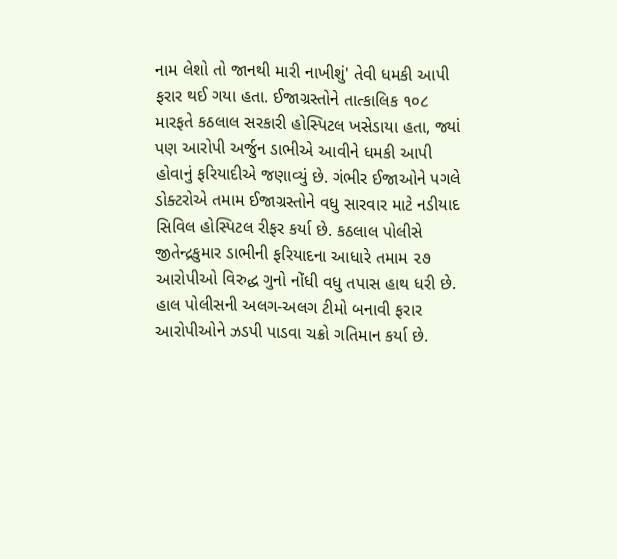નામ લેશો તો જાનથી મારી નાખીશું' તેવી ધમકી આપી ફરાર થઈ ગયા હતા. ઈજાગ્રસ્તોને તાત્કાલિક ૧૦૮ મારફતે કઠલાલ સરકારી હોસ્પિટલ ખસેડાયા હતા, જ્યાં પણ આરોપી અર્જુન ડાભીએ આવીને ધમકી આપી હોવાનું ફરિયાદીએ જણાવ્યું છે. ગંભીર ઈજાઓને પગલે ડોક્ટરોએ તમામ ઈજાગ્રસ્તોને વધુ સારવાર માટે નડીયાદ સિવિલ હોસ્પિટલ રીફર કર્યા છે. કઠલાલ પોલીસે જીતેન્દ્રકુમાર ડાભીની ફરિયાદના આધારે તમામ ૨૭ આરોપીઓ વિરુદ્ધ ગુનો નોંધી વધુ તપાસ હાથ ધરી છે. હાલ પોલીસની અલગ-અલગ ટીમો બનાવી ફરાર આરોપીઓને ઝડપી પાડવા ચક્રો ગતિમાન કર્યા છે.